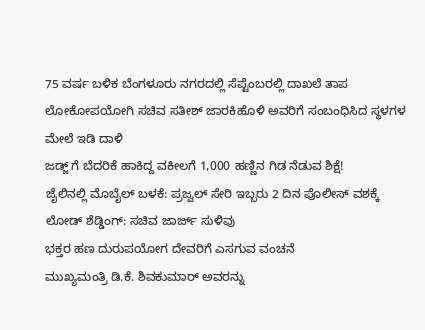75 ವರ್ಷ ಬಳಿಕ ಬೆಂಗಳೂರು ನಗರದಲ್ಲಿ ಸೆಪ್ಟೆಂಬರಲ್ಲಿ ದಾಖಲೆ ತಾಪ
ಲೋಕೋಪಯೋಗಿ ಸಚಿವ ಸತೀಶ್ ಜಾರಕಿಹೊಳಿ ಅವರಿಗೆ ಸಂಬಂಧಿಸಿದ ಸ್ಥಳಗಳ ಮೇಲೆ ಇಡಿ ದಾಳಿ
ಜಡ್ಜ್ ಗೆ ಬೆದರಿಕೆ ಹಾಕಿದ್ದ ವಕೀಲಗೆ 1,000 ಹಣ್ಣಿನ ಗಿಡ ನೆಡುವ ಶಿಕ್ಷೆ!
ಜೈಲಿನಲ್ಲಿ ಮೊಬೈಲ್ ಬಳಕೆ: ಪ್ರಜ್ವಲ್ ಸೇರಿ ಇಬ್ಬರು 2 ದಿನ ಪೊಲೀಸ್ ವಶಕ್ಕೆ
ಲೋಡ್ ಶೆಡ್ಡಿಂಗ್: ಸಚಿವ ಜಾರ್ಜ್ ಸುಳಿವು
ಭಕ್ತರ ಹಣ ದುರುಪಯೋಗ ದೇವರಿಗೆ ಎಸಗುವ ವಂಚನೆ
ಮುಖ್ಯಮಂತ್ರಿ ಡಿ.ಕೆ. ಶಿವಕುಮಾರ್ ಅವರನ್ನು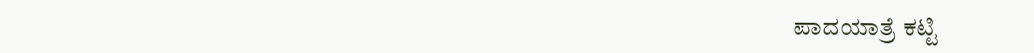ಪಾದಯಾತ್ರೆ ಕಟ್ಟಿ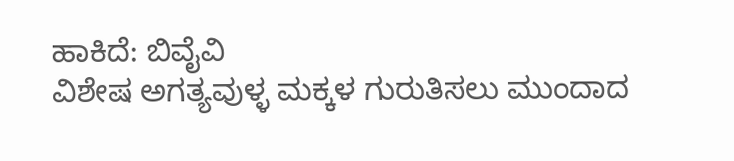ಹಾಕಿದೆ: ಬಿವೈವಿ
ವಿಶೇಷ ಅಗತ್ಯವುಳ್ಳ ಮಕ್ಕಳ ಗುರುತಿಸಲು ಮುಂದಾದ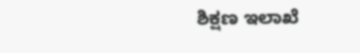ಶಿಕ್ಷಣ ಇಲಾಖೆ